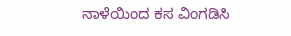ನಾಳೆಯಿಂದ ಕಸ ವಿಂಗಡಿಸಿ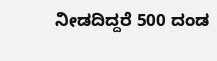ನೀಡದಿದ್ದರೆ 500 ದಂಡ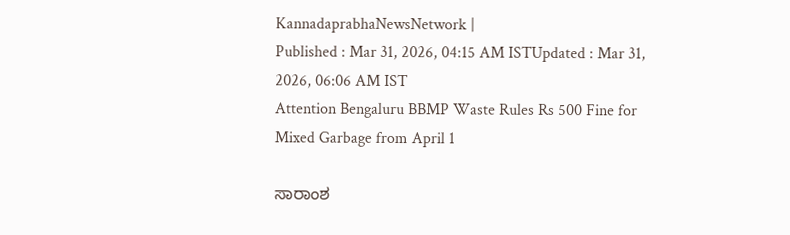KannadaprabhaNewsNetwork |
Published : Mar 31, 2026, 04:15 AM ISTUpdated : Mar 31, 2026, 06:06 AM IST
Attention Bengaluru BBMP Waste Rules Rs 500 Fine for Mixed Garbage from April 1

ಸಾರಾಂಶ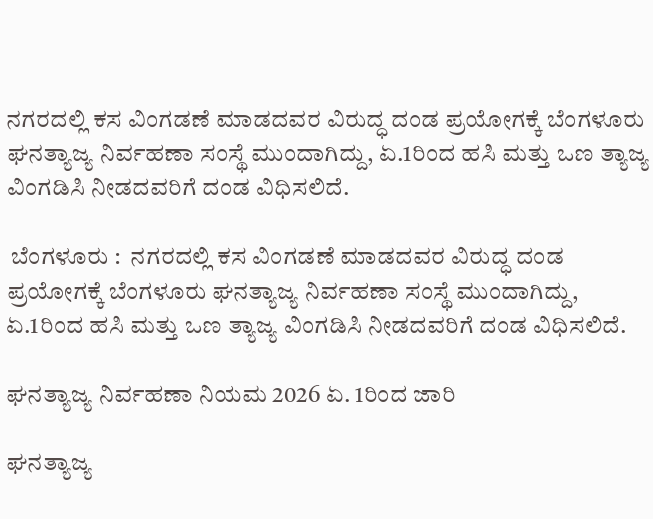ನಗರದಲ್ಲಿ ಕಸ ವಿಂಗಡಣೆ ಮಾಡದವರ ವಿರುದ್ಧ ದಂಡ ಪ್ರಯೋಗಕ್ಕೆ ಬೆಂಗಳೂರು ಘನತ್ಯಾಜ್ಯ ನಿರ್ವಹಣಾ ಸಂಸ್ಥೆ ಮುಂದಾಗಿದ್ದು, ಏ.1ರಿಂದ ಹಸಿ ಮತ್ತು ಒಣ ತ್ಯಾಜ್ಯ ವಿಂಗಡಿಸಿ ನೀಡದವರಿಗೆ ದಂಡ ವಿಧಿಸಲಿದೆ.

 ಬೆಂಗಳೂರು :  ನಗರದಲ್ಲಿ ಕಸ ವಿಂಗಡಣೆ ಮಾಡದವರ ವಿರುದ್ಧ ದಂಡ ಪ್ರಯೋಗಕ್ಕೆ ಬೆಂಗಳೂರು ಘನತ್ಯಾಜ್ಯ ನಿರ್ವಹಣಾ ಸಂಸ್ಥೆ ಮುಂದಾಗಿದ್ದು, ಏ.1ರಿಂದ ಹಸಿ ಮತ್ತು ಒಣ ತ್ಯಾಜ್ಯ ವಿಂಗಡಿಸಿ ನೀಡದವರಿಗೆ ದಂಡ ವಿಧಿಸಲಿದೆ.

ಘನತ್ಯಾಜ್ಯ ನಿರ್ವಹಣಾ ನಿಯಮ 2026 ಏ. 1ರಿಂದ ಜಾರಿ

ಘನತ್ಯಾಜ್ಯ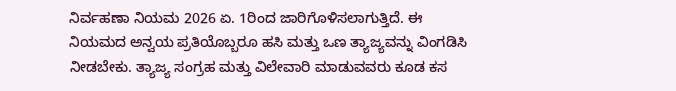ನಿರ್ವಹಣಾ ನಿಯಮ 2026 ಏ. 1ರಿಂದ ಜಾರಿಗೊಳಿಸಲಾಗುತ್ತಿದೆ. ಈ ನಿಯಮದ ಅನ್ವಯ ಪ್ರತಿಯೊಬ್ಬರೂ ಹಸಿ ಮತ್ತು ಒಣ ತ್ಯಾಜ್ಯವನ್ನು ವಿಂಗಡಿಸಿ ನೀಡಬೇಕು. ತ್ಯಾಜ್ಯ ಸಂಗ್ರಹ ಮತ್ತು ವಿಲೇವಾರಿ ಮಾಡುವವರು ಕೂಡ ಕಸ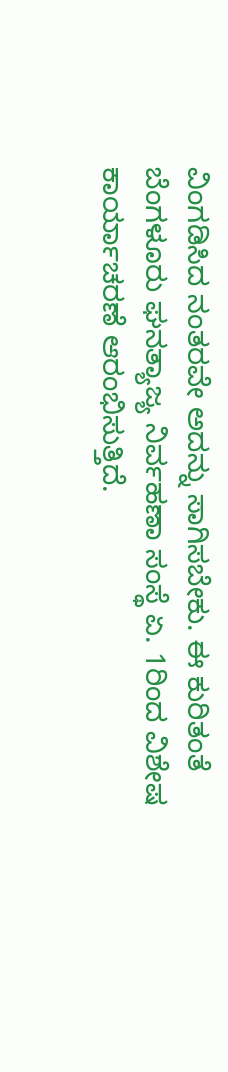ವಿಂಗಡಿಸಿದ ನಂತರವೇ ಅದನ್ನು ಸಾಗಿಸಬೇಕು. ಈ ಕುರಿತಂತೆ ಬೆಂಗಳೂರು ಘನತ್ಯಾಜ್ಯ ನಿರ್ವಹಣಾ ಸಂಸ್ಥೆ ಏ. 1ರಿಂದ ವಿಶೇಷ ಕಾರ್ಯಾಚರಣೆ ಆರಂಭಿಸುತ್ತಿದೆ.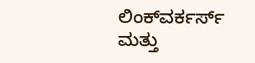ಲಿಂಕ್‌ವರ್ಕರ್ಸ್‌ ಮತ್ತು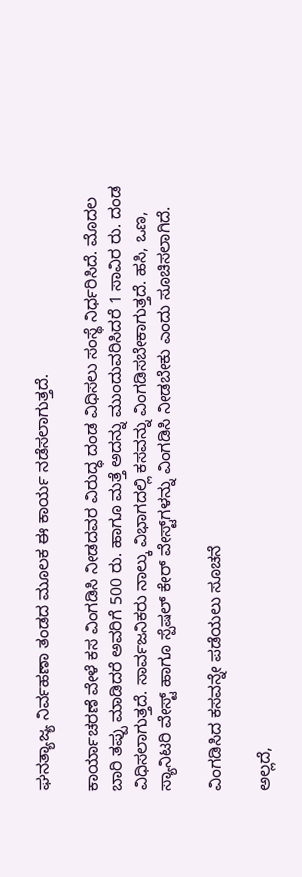ಘನತ್ಯಾಜ್ಯ ನಿರ್ವಹಣಾ ತಂಡದ ಮೂಲಕ ಈ ಕಾರ್ಯ ನಡೆಸಲಾಗುತ್ತದೆ.

ಕಾರ್ಯಾಚರಣೆ ವೇಳೆ ಕಸ ವಿಂಗಡಿಸಿ ನೀಡದವರ ವಿರುದ್ಧ ದಂಡ ವಿಧಿಸಲು ಸಂಸ್ಥೆ ನಿರ್ಧರಿಸಿದೆ. ಮೊದಲ ಬಾರಿ ತಪ್ಪು ಮಾಡಿದರೆ ಅವರಿಗೆ 500 ರು. ಹಾಗೂ ಮತ್ತೆ ಅದನ್ನು ಮುಂದುವರಿಸಿದರೆ 1 ಸಾವಿರ ರು. ದಂಡ ವಿಧಿಸಲಾಗುತ್ತದೆ. ಸಾರ್ವಜನಿಕರು ನಾಲ್ಕು ವಿಭಾಗದಲ್ಲಿ ಕಸವನ್ನು ವಿಂಗಡಿಸಬೇಕಾಗುತ್ತದೆ. ಹಸಿ, ಒಣ, ಸ್ಯಾನಿಟರಿ ವೇಸ್ಟ್‌ ಹಾಗೂ ಸ್ಪೆಷಲ್‌ ಕೇರ್‌ ವೇಸ್ಟ್‌ಗಳನ್ನು ವಿಂಗಡಿಸಿ ನೀಡಬೇಕು ಎಂದು ಸೂಚಿಸಲಾಗಿದೆ.

ವಿಂಗಡಿಸಿದ ಕಸವನ್ನೇ ಪಡೆಯಲು ಸೂಚನೆ

ಅಲ್ಲದೆ,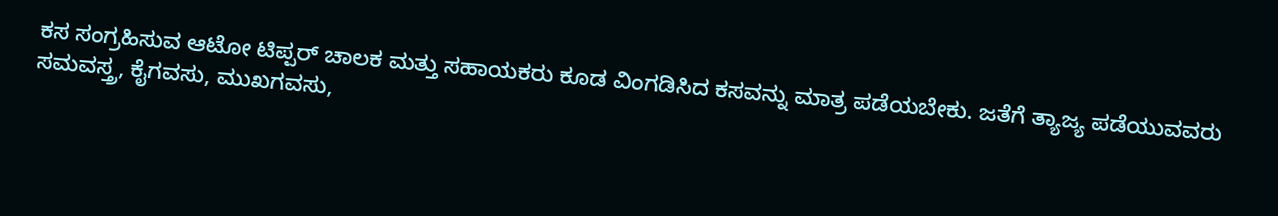ಕಸ ಸಂಗ್ರಹಿಸುವ ಆಟೋ ಟಿಪ್ಪರ್‌ ಚಾಲಕ ಮತ್ತು ಸಹಾಯಕರು ಕೂಡ ವಿಂಗಡಿಸಿದ ಕಸವನ್ನು ಮಾತ್ರ ಪಡೆಯಬೇಕು. ಜತೆಗೆ ತ್ಯಾಜ್ಯ ಪಡೆಯುವವರು ಸಮವಸ್ತ್ರ, ಕೈಗವಸು, ಮುಖಗವಸು,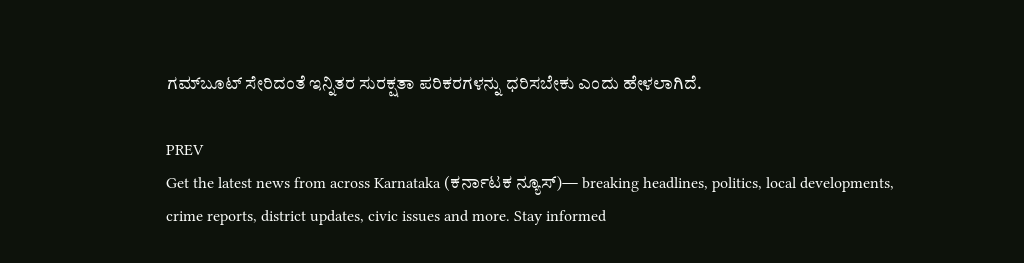ಗಮ್‌ಬೂಟ್‌ ಸೇರಿದಂತೆ ಇನ್ನಿತರ ಸುರಕ್ಷತಾ ಪರಿಕರಗಳನ್ನು ಧರಿಸಬೇಕು ಎಂದು ಹೇಳಲಾಗಿದೆ.

PREV
Get the latest news from across Karnataka (ಕರ್ನಾಟಕ ನ್ಯೂಸ್)— breaking headlines, politics, local developments, crime reports, district updates, civic issues and more. Stay informed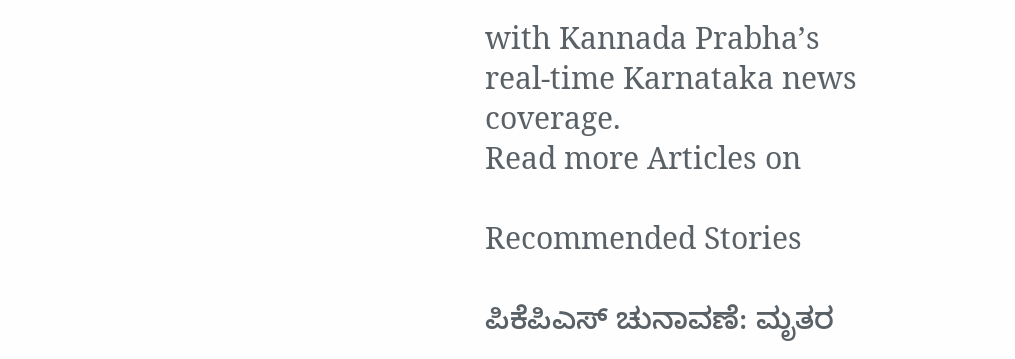with Kannada Prabha’s real‑time Karnataka news coverage.
Read more Articles on

Recommended Stories

ಪಿಕೆಪಿಎಸ್‌ ಚುನಾವಣೆ: ಮೃತರ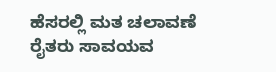ಹೆಸರಲ್ಲಿ ಮತ ಚಲಾವಣೆ
ರೈತರು ಸಾವಯವ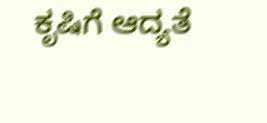ಕೃಷಿಗೆ ಆದ್ಯತೆ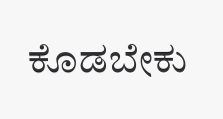ಕೊಡಬೇಕು